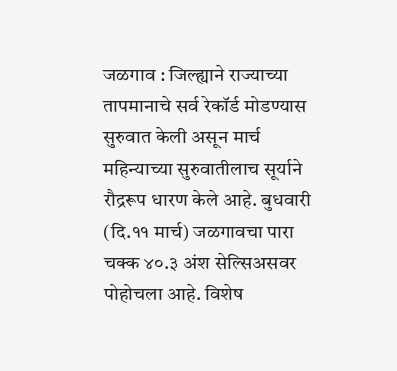जळगाव : जिल्ह्याने राज्याच्या तापमानाचे सर्व रेकॉर्ड मोडण्यास सुरुवात केली असून मार्च महिन्याच्या सुरुवातीलाच सूर्याने रौद्ररूप धारण केले आहे. बुधवारी (दि.११ मार्च) जळगावचा पारा चक्क ४०.३ अंश सेल्सिअसवर पोहोचला आहे. विशेष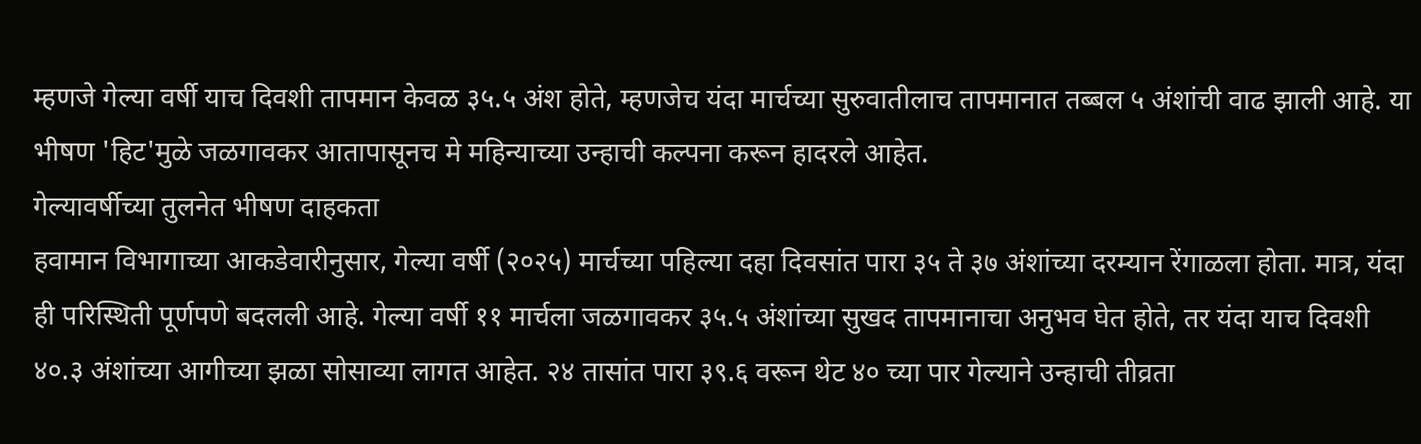म्हणजे गेल्या वर्षी याच दिवशी तापमान केवळ ३५.५ अंश होते, म्हणजेच यंदा मार्चच्या सुरुवातीलाच तापमानात तब्बल ५ अंशांची वाढ झाली आहे. या भीषण 'हिट'मुळे जळगावकर आतापासूनच मे महिन्याच्या उन्हाची कल्पना करून हादरले आहेत.
गेल्यावर्षीच्या तुलनेत भीषण दाहकता
हवामान विभागाच्या आकडेवारीनुसार, गेल्या वर्षी (२०२५) मार्चच्या पहिल्या दहा दिवसांत पारा ३५ ते ३७ अंशांच्या दरम्यान रेंगाळला होता. मात्र, यंदा ही परिस्थिती पूर्णपणे बदलली आहे. गेल्या वर्षी ११ मार्चला जळगावकर ३५.५ अंशांच्या सुखद तापमानाचा अनुभव घेत होते, तर यंदा याच दिवशी ४०.३ अंशांच्या आगीच्या झळा सोसाव्या लागत आहेत. २४ तासांत पारा ३९.६ वरून थेट ४० च्या पार गेल्याने उन्हाची तीव्रता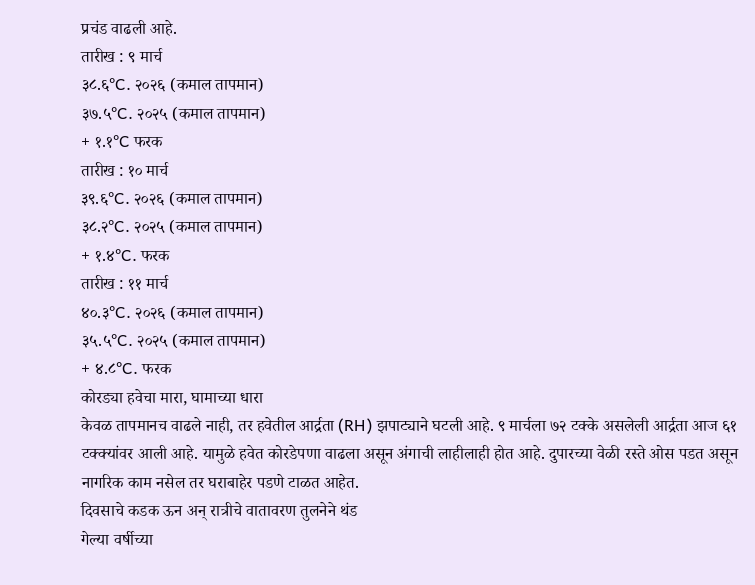प्रचंड वाढली आहे.
तारीख : ९ मार्च
३८.६°C. २०२६ (कमाल तापमान)
३७.५°C. २०२५ (कमाल तापमान)
+ १.१°C फरक
तारीख : १० मार्च
३९.६°C. २०२६ (कमाल तापमान)
३८.२°C. २०२५ (कमाल तापमान)
+ १.४°C. फरक
तारीख : ११ मार्च
४०.३°C. २०२६ (कमाल तापमान)
३५.५°C. २०२५ (कमाल तापमान)
+ ४.८°C. फरक
कोरड्या हवेचा मारा, घामाच्या धारा
केवळ तापमानच वाढले नाही, तर हवेतील आर्द्रता (RH) झपाट्याने घटली आहे. ९ मार्चला ७२ टक्के असलेली आर्द्रता आज ६१ टक्क्यांवर आली आहे. यामुळे हवेत कोरडेपणा वाढला असून अंगाची लाहीलाही होत आहे. दुपारच्या वेळी रस्ते ओस पडत असून नागरिक काम नसेल तर घराबाहेर पडणे टाळत आहेत.
दिवसाचे कडक ऊन अन् रात्रीचे वातावरण तुलनेने थंड
गेल्या वर्षीच्या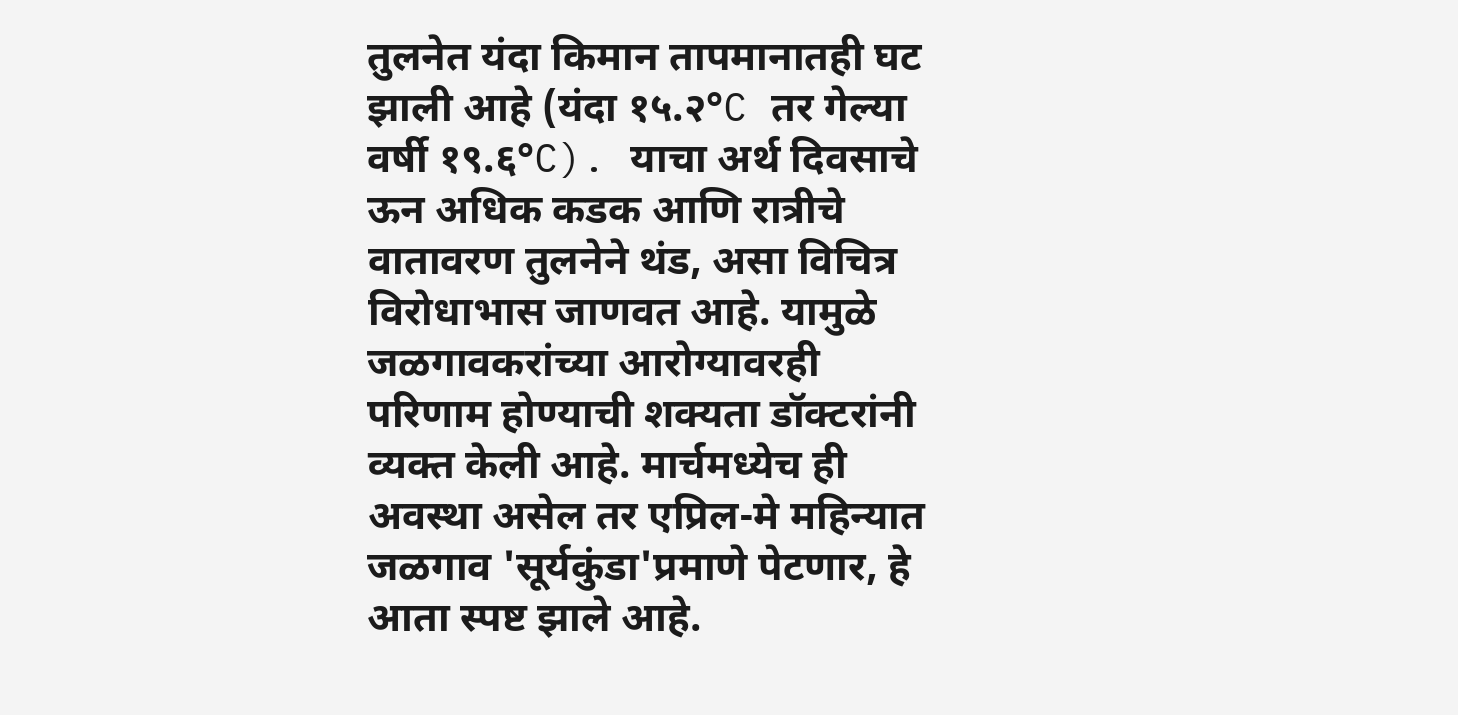तुलनेत यंदा किमान तापमानातही घट झाली आहे (यंदा १५.२°C तर गेल्या वर्षी १९.६°C). याचा अर्थ दिवसाचे ऊन अधिक कडक आणि रात्रीचे वातावरण तुलनेने थंड, असा विचित्र विरोधाभास जाणवत आहे. यामुळे जळगावकरांच्या आरोग्यावरही परिणाम होण्याची शक्यता डॉक्टरांनी व्यक्त केली आहे. मार्चमध्येच ही अवस्था असेल तर एप्रिल-मे महिन्यात जळगाव 'सूर्यकुंडा'प्रमाणे पेटणार, हे आता स्पष्ट झाले आहे.